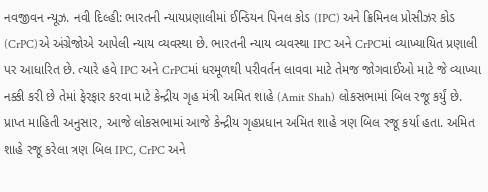નવજીવન ન્યૂઝ. નવી દિલ્હી: ભારતની ન્યાયપ્રણાલીમાં ઈન્ડિયન પિનલ કોડ (IPC) અને ક્રિમિનલ પ્રોસીઝર કોડ (CrPC)એ અંગ્રેજોએ આપેલી ન્યાય વ્યવસ્થા છે. ભારતની ન્યાય વ્યવસ્થા IPC અને CrPCમાં વ્યાખ્યાયિત પ્રણાલી પર આધારિત છે. ત્યારે હવે IPC અને CrPCમાં ધરમૂળથી પરીવર્તન લાવવા માટે તેમજ જોગવાઈઓ માટે જે વ્યાખ્યા નક્કી કરી છે તેમાં ફેરફાર કરવા માટે કેન્દ્રીય ગૃહ મંત્રી અમિત શાહે (Amit Shah) લોકસભામાં બિલ રજૂ કર્યું છે.
પ્રાપ્ત માહિતી અનુસાર, આજે લોકસભામાં આજે કેન્દ્રીય ગૃહપ્રધાન અમિત શાહે ત્રણ બિલ રજૂ કર્યા હતા. અમિત શાહે રજૂ કરેલા ત્રણ બિલ IPC, CrPC અને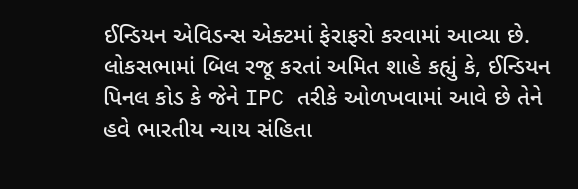ઈન્ડિયન એવિડન્સ એક્ટમાં ફેરાફરો કરવામાં આવ્યા છે. લોકસભામાં બિલ રજૂ કરતાં અમિત શાહે કહ્યું કે, ઈન્ડિયન પિનલ કોડ કે જેને IPC તરીકે ઓળખવામાં આવે છે તેને હવે ભારતીય ન્યાય સંહિતા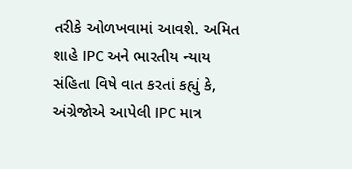તરીકે ઓળખવામાં આવશે. અમિત શાહે IPC અને ભારતીય ન્યાય સંહિતા વિષે વાત કરતાં કહ્યું કે, અંગ્રેજોએ આપેલી IPC માત્ર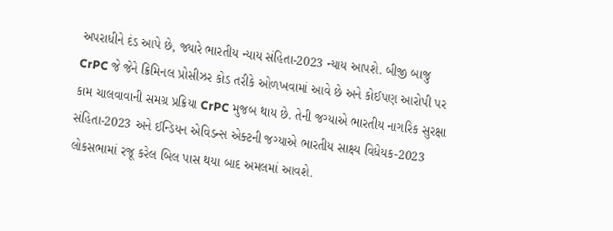અપરાધીને દંડ આપે છે, જ્યારે ભારતીય ન્યાય સંહિતા-2023 ન્યાય આપશે. બીજી બાજુ CrPC જે જેને ક્રિમિનલ પ્રોસીઝર કોડ તરીકે ઓળખવામાં આવે છે અને કોઈપણ આરોપી પર કામ ચાલવાવાની સમગ્ર પ્રક્રિયા CrPC મુજબ થાય છે. તેની જગ્યાએ ભારતીય નાગરિક સુરક્ષા સંહિતા-2023 અને ઈન્ડિયન એવિડન્સ એક્ટની જગ્યાએ ભારતીય સાક્ષ્ય વિધેયક-2023 લોકસભામાં રજૂ કરેલ બિલ પાસ થયા બાદ અમલમાં આવશે.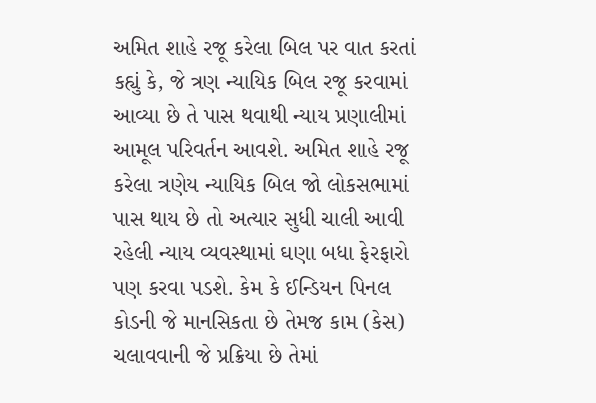અમિત શાહે રજૂ કરેલા બિલ પર વાત કરતાં કહ્યું કે, જે ત્રણ ન્યાયિક બિલ રજૂ કરવામાં આવ્યા છે તે પાસ થવાથી ન્યાય પ્રણાલીમાં આમૂલ પરિવર્તન આવશે. અમિત શાહે રજૂ કરેલા ત્રણેય ન્યાયિક બિલ જો લોકસભામાં પાસ થાય છે તો અત્યાર સુધી ચાલી આવી રહેલી ન્યાય વ્યવસ્થામાં ઘણા બધા ફેરફારો પણ કરવા પડશે. કેમ કે ઈન્ડિયન પિનલ કોડની જે માનસિકતા છે તેમજ કામ (કેસ) ચલાવવાની જે પ્રક્રિયા છે તેમાં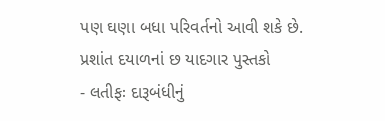પણ ઘણા બધા પરિવર્તનો આવી શકે છે.
પ્રશાંત દયાળનાં છ યાદગાર પુસ્તકો
- લતીફઃ દારૂબંધીનું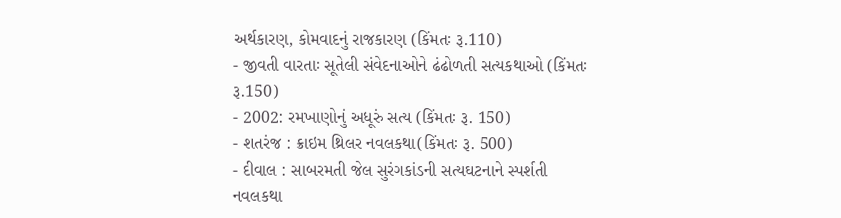અર્થકારણ, કોમવાદનું રાજકારણ (કિંમતઃ રૂ.110)
- જીવતી વારતાઃ સૂતેલી સંવેદનાઓને ઢંઢોળતી સત્યકથાઓ (કિંમતઃ રૂ.150)
- 2002: રમખાણોનું અધૂરું સત્ય (કિંમતઃ રૂ. 150)
- શતરંજ : ક્રાઇમ થ્રિલર નવલકથા(કિંમતઃ રૂ. 500)
- દીવાલ : સાબરમતી જેલ સુરંગકાંડની સત્યઘટનાને સ્પર્શતી નવલકથા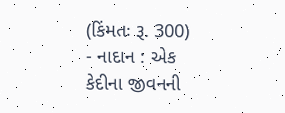(કિંમતઃ રૂ. 300)
- નાદાન : એક કેદીના જીવનની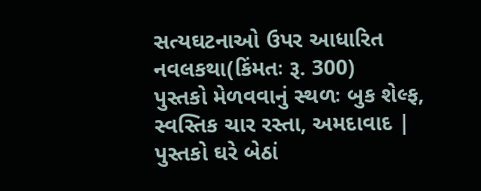સત્યઘટનાઓ ઉપર આધારિત નવલકથા(કિંમતઃ રૂ. 300)
પુસ્તકો મેળવવાનું સ્થળઃ બુક શેલ્ફ, સ્વસ્તિક ચાર રસ્તા, અમદાવાદ | પુસ્તકો ઘરે બેઠાં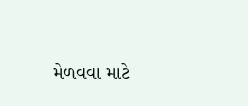મેળવવા માટે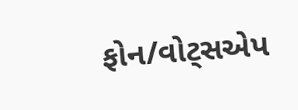ફોન/વોટ્સએપ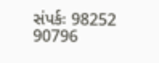સંપર્કઃ 98252 90796